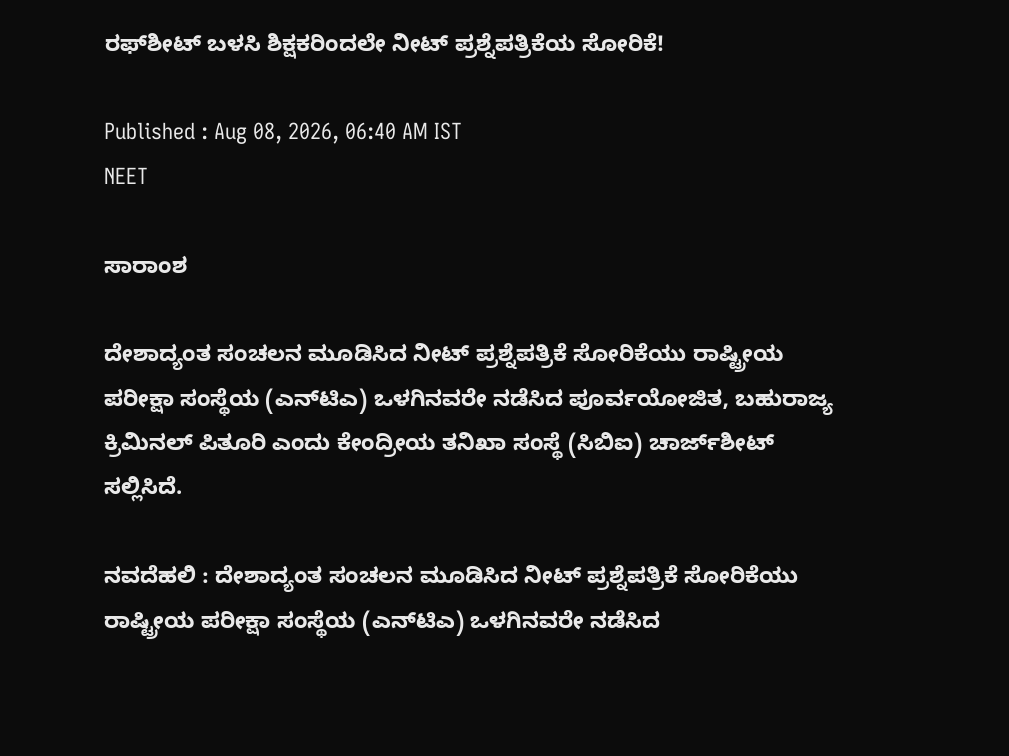ರಫ್‌ಶೀಟ್‌ ಬಳಸಿ ಶಿಕ್ಷಕರಿಂದಲೇ ನೀಟ್ ಪ್ರಶ್ನೆಪತ್ರಿಕೆಯ ಸೋರಿಕೆ!

Published : Aug 08, 2026, 06:40 AM IST
NEET

ಸಾರಾಂಶ

ದೇಶಾದ್ಯಂತ ಸಂಚಲನ ಮೂಡಿಸಿದ ನೀಟ್‌ ಪ್ರಶ್ನೆಪತ್ರಿಕೆ ಸೋರಿಕೆಯು ರಾಷ್ಟ್ರೀಯ ಪರೀಕ್ಷಾ ಸಂಸ್ಥೆಯ (ಎನ್‌ಟಿಎ) ಒಳಗಿನವರೇ ನಡೆಸಿದ ಪೂರ್ವಯೋಜಿತ, ಬಹುರಾಜ್ಯ ಕ್ರಿಮಿನಲ್ ಪಿತೂರಿ ಎಂದು ಕೇಂದ್ರೀಯ ತನಿಖಾ ಸಂಸ್ಥೆ (ಸಿಬಿಐ) ಚಾರ್ಜ್‌ಶೀಟ್‌ ಸಲ್ಲಿಸಿದೆ.

ನವದೆಹಲಿ : ದೇಶಾದ್ಯಂತ ಸಂಚಲನ ಮೂಡಿಸಿದ ನೀಟ್‌ ಪ್ರಶ್ನೆಪತ್ರಿಕೆ ಸೋರಿಕೆಯು ರಾಷ್ಟ್ರೀಯ ಪರೀಕ್ಷಾ ಸಂಸ್ಥೆಯ (ಎನ್‌ಟಿಎ) ಒಳಗಿನವರೇ ನಡೆಸಿದ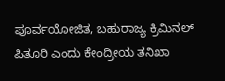ಪೂರ್ವಯೋಜಿತ, ಬಹುರಾಜ್ಯ ಕ್ರಿಮಿನಲ್ ಪಿತೂರಿ ಎಂದು ಕೇಂದ್ರೀಯ ತನಿಖಾ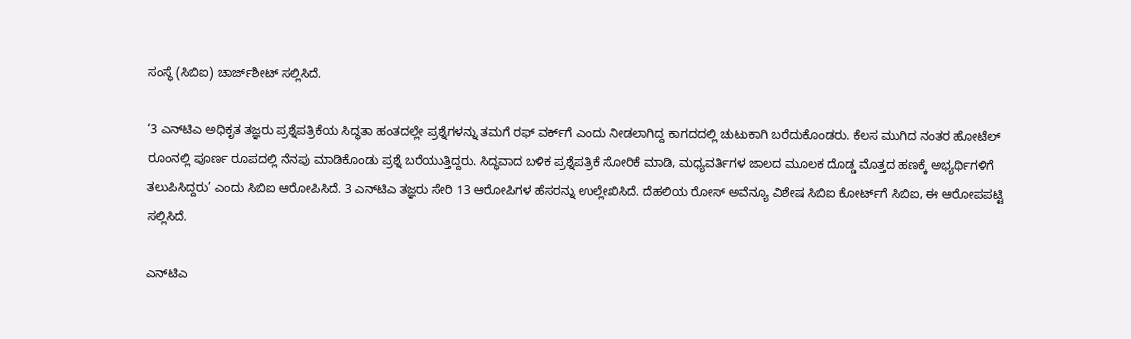ಸಂಸ್ಥೆ (ಸಿಬಿಐ) ಚಾರ್ಜ್‌ಶೀಟ್‌ ಸಲ್ಲಿಸಿದೆ.

‘3 ಎನ್‌ಟಿಎ ಅಧಿಕೃತ ತಜ್ಞರು ಪ್ರಶ್ನೆಪತ್ರಿಕೆಯ ಸಿದ್ಧತಾ ಹಂತದಲ್ಲೇ ಪ್ರಶ್ನೆಗಳನ್ನು ತಮಗೆ ರಫ್‌ ವರ್ಕ್‌ಗೆ ಎಂದು ನೀಡಲಾಗಿದ್ದ ಕಾಗದದಲ್ಲಿ ಚುಟುಕಾಗಿ ಬರೆದುಕೊಂಡರು. ಕೆಲಸ ಮುಗಿದ ನಂತರ ಹೋಟೆಲ್ ರೂಂನಲ್ಲಿ ಪೂರ್ಣ ರೂಪದಲ್ಲಿ ನೆನಪು ಮಾಡಿಕೊಂಡು ಪ್ರಶ್ನೆ ಬರೆಯುತ್ತಿದ್ದರು. ಸಿದ್ಧವಾದ ಬಳಿಕ ಪ್ರಶ್ನೆಪತ್ರಿಕೆ ಸೋರಿಕೆ ಮಾಡಿ, ಮಧ್ಯವರ್ತಿಗಳ ಜಾಲದ ಮೂಲಕ ದೊಡ್ಡ ಮೊತ್ತದ ಹಣಕ್ಕೆ ಅಭ್ಯರ್ಥಿಗಳಿಗೆ ತಲುಪಿಸಿದ್ದರು’ ಎಂದು ಸಿಬಿಐ ಆರೋಪಿಸಿದೆ. 3 ಎನ್‌ಟಿಎ ತಜ್ಞರು ಸೇರಿ 13 ಆರೋಪಿಗಳ ಹೆಸರನ್ನು ಉಲ್ಲೇಖಿಸಿದೆ. ದೆಹಲಿಯ ರೋಸ್ ಅವೆನ್ಯೂ ವಿಶೇಷ ಸಿಬಿಐ ಕೋರ್ಟ್‌ಗೆ ಸಿಬಿಐ, ಈ ಆರೋಪಪಟ್ಟಿ ಸಲ್ಲಿಸಿದೆ.

ಎನ್‌ಟಿಎ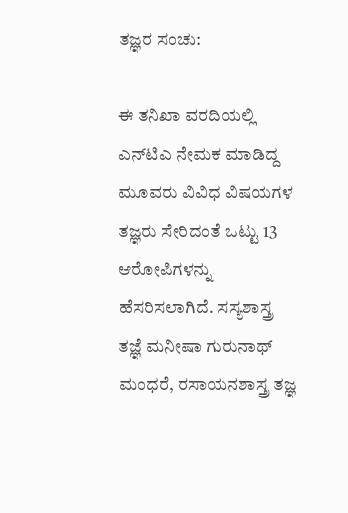ತಜ್ಞರ ಸಂಚು:

ಈ ತನಿಖಾ ವರದಿಯಲ್ಲಿ ಎನ್‌ಟಿಎ ನೇಮಕ ಮಾಡಿದ್ದ ಮೂವರು ವಿವಿಧ ವಿಷಯಗಳ ತಜ್ಞರು ಸೇರಿದಂತೆ ಒಟ್ಟು 13 ಆರೋಪಿಗಳನ್ನು ಹೆಸರಿಸಲಾಗಿದೆ. ಸಸ್ಯಶಾಸ್ತ್ರ ತಜ್ಞೆ ಮನೀಷಾ ಗುರುನಾಥ್ ಮಂಧರೆ, ರಸಾಯನಶಾಸ್ತ್ರ ತಜ್ಞ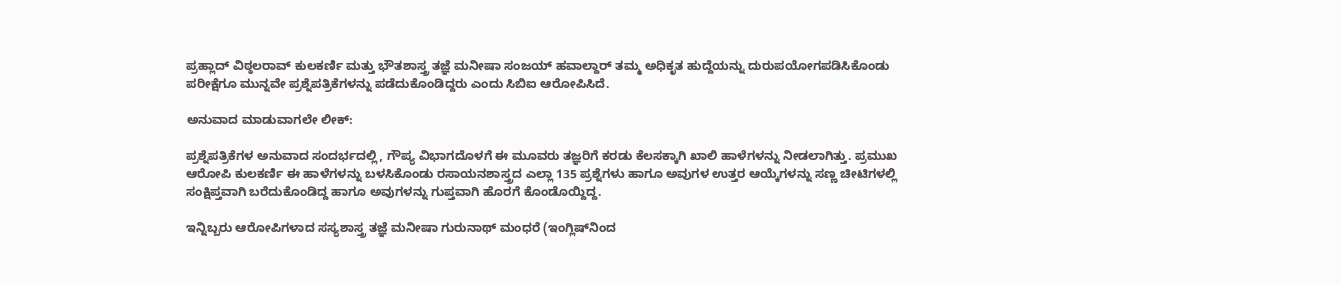ಪ್ರಹ್ಲಾದ್ ವಿಠ್ಠಲರಾವ್ ಕುಲಕರ್ಣಿ ಮತ್ತು ಭೌತಶಾಸ್ತ್ರ ತಜ್ಞೆ ಮನೀಷಾ ಸಂಜಯ್ ಹವಾಲ್ದಾರ್ ತಮ್ಮ ಅಧಿಕೃತ ಹುದ್ದೆಯನ್ನು ದುರುಪಯೋಗಪಡಿಸಿಕೊಂಡು ಪರೀಕ್ಷೆಗೂ ಮುನ್ನವೇ ಪ್ರಶ್ನೆಪತ್ರಿಕೆಗಳನ್ನು ಪಡೆದುಕೊಂಡಿದ್ದರು ಎಂದು ಸಿಬಿಐ ಆರೋಪಿಸಿದೆ.

ಅನುವಾದ ಮಾಡುವಾಗಲೇ ಲೀಕ್:

ಪ್ರಶ್ನೆಪತ್ರಿಕೆಗಳ ಅನುವಾದ ಸಂದರ್ಭದಲ್ಲಿ, ಗೌಪ್ಯ ವಿಭಾಗದೊಳಗೆ ಈ ಮೂವರು ತಜ್ಞರಿಗೆ ಕರಡು ಕೆಲಸಕ್ಕಾಗಿ ಖಾಲಿ ಹಾಳೆಗಳನ್ನು ನೀಡಲಾಗಿತ್ತು. ಪ್ರಮುಖ ಆರೋಪಿ ಕುಲಕರ್ಣಿ ಈ ಹಾಳೆಗಳನ್ನು ಬಳಸಿಕೊಂಡು ರಸಾಯನಶಾಸ್ತ್ರದ ಎಲ್ಲಾ 135 ಪ್ರಶ್ನೆಗಳು ಹಾಗೂ ಅವುಗಳ ಉತ್ತರ ಆಯ್ಕೆಗಳನ್ನು ಸಣ್ಣ ಚೀಟಿಗಳಲ್ಲಿ ಸಂಕ್ಷಿಪ್ತವಾಗಿ ಬರೆದುಕೊಂಡಿದ್ದ ಹಾಗೂ ಅವುಗಳನ್ನು ಗುಪ್ತವಾಗಿ ಹೊರಗೆ ಕೊಂಡೊಯ್ದಿದ್ದ.

ಇನ್ನಿಬ್ಬರು ಆರೋಪಿಗಳಾದ ಸಸ್ಯಶಾಸ್ತ್ರ ತಜ್ಞೆ ಮನೀಷಾ ಗುರುನಾಥ್ ಮಂಧರೆ (ಇಂಗ್ಲಿಷ್‌ನಿಂದ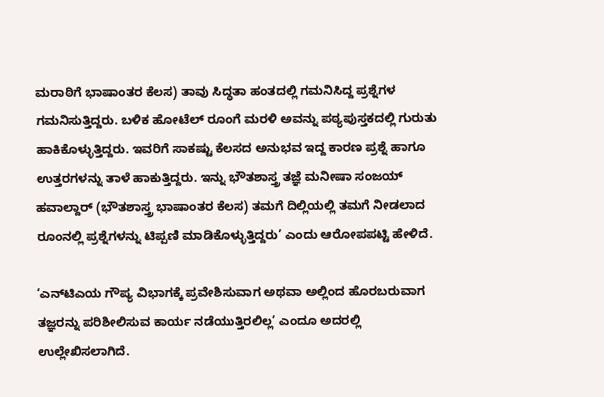ಮರಾಠಿಗೆ ಭಾಷಾಂತರ ಕೆಲಸ) ತಾವು ಸಿದ್ಧತಾ ಹಂತದಲ್ಲಿ ಗಮನಿಸಿದ್ದ ಪ್ರಶ್ನೆಗಳ ಗಮನಿಸುತ್ತಿದ್ದರು. ಬಳಿಕ ಹೋಟೆಲ್‌ ರೂಂಗೆ ಮರಳಿ ಅವನ್ನು ಪಠ್ಯಪುಸ್ತಕದಲ್ಲಿ ಗುರುತು ಹಾಕಿಕೊಳ್ಳುತ್ತಿದ್ದರು. ಇವರಿಗೆ ಸಾಕಷ್ಟು ಕೆಲಸದ ಅನುಭವ ಇದ್ದ ಕಾರಣ ಪ್ರಶ್ನೆ ಹಾಗೂ ಉತ್ತರಗಳನ್ನು ತಾಳೆ ಹಾಕುತ್ತಿದ್ದರು. ಇನ್ನು ಭೌತಶಾಸ್ತ್ರ ತಜ್ಞೆ ಮನೀಷಾ ಸಂಜಯ್ ಹವಾಲ್ದಾರ್ (ಭೌತಶಾಸ್ತ್ರ ಭಾಷಾಂತರ ಕೆಲಸ) ತಮಗೆ ದಿಲ್ಲಿಯಲ್ಲಿ ತಮಗೆ ನೀಡಲಾದ ರೂಂನಲ್ಲಿ ಪ್ರಶ್ನೆಗಳನ್ನು ಟಿಪ್ಪಣಿ ಮಾಡಿಕೊಳ್ಳುತ್ತಿದ್ದರು’ ಎಂದು ಆರೋಪಪಟ್ಟಿ ಹೇಳಿದೆ.

‘ಎನ್‌ಟಿಎಯ ಗೌಪ್ಯ ವಿಭಾಗಕ್ಕೆ ಪ್ರವೇಶಿಸುವಾಗ ಅಥವಾ ಅಲ್ಲಿಂದ ಹೊರಬರುವಾಗ ತಜ್ಞರನ್ನು ಪರಿಶೀಲಿಸುವ ಕಾರ್ಯ ನಡೆಯುತ್ತಿರಲಿಲ್ಲ’ ಎಂದೂ ಅದರಲ್ಲಿ ಉಲ್ಲೇಖಿಸಲಾಗಿದೆ.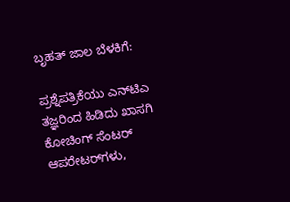ಬೃಹತ್ ಜಾಲ ಬೆಳಕಿಗೆ:

ಪ್ರಶ್ನೆಪತ್ರಿಕೆಯು ಎನ್‌ಟಿಎ ತಜ್ಞರಿಂದ ಹಿಡಿದು ಖಾಸಗಿ ಕೋಚಿಂಗ್‌ ಸೆಂಟರ್‌ ಆಪರೇಟರ್‌ಗಳು,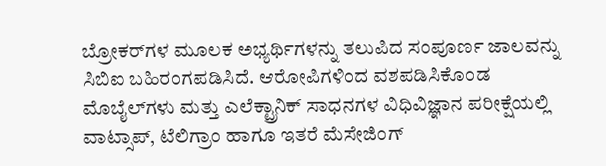ಬ್ರೋಕರ್‌ಗಳ ಮೂಲಕ ಅಭ್ಯರ್ಥಿಗಳನ್ನು ತಲುಪಿದ ಸಂಪೂರ್ಣ ಜಾಲವನ್ನು ಸಿಬಿಐ ಬಹಿರಂಗಪಡಿಸಿದೆ. ಆರೋಪಿಗಳಿಂದ ವಶಪಡಿಸಿಕೊಂಡ ಮೊಬೈಲ್‌ಗಳು ಮತ್ತು ಎಲೆಕ್ಟ್ರಾನಿಕ್ ಸಾಧನಗಳ ವಿಧಿವಿಜ್ಞಾನ ಪರೀಕ್ಷೆಯಲ್ಲಿ ವಾಟ್ಸಾಪ್, ಟೆಲಿಗ್ರಾಂ ಹಾಗೂ ಇತರೆ ಮೆಸೇಜಿಂಗ್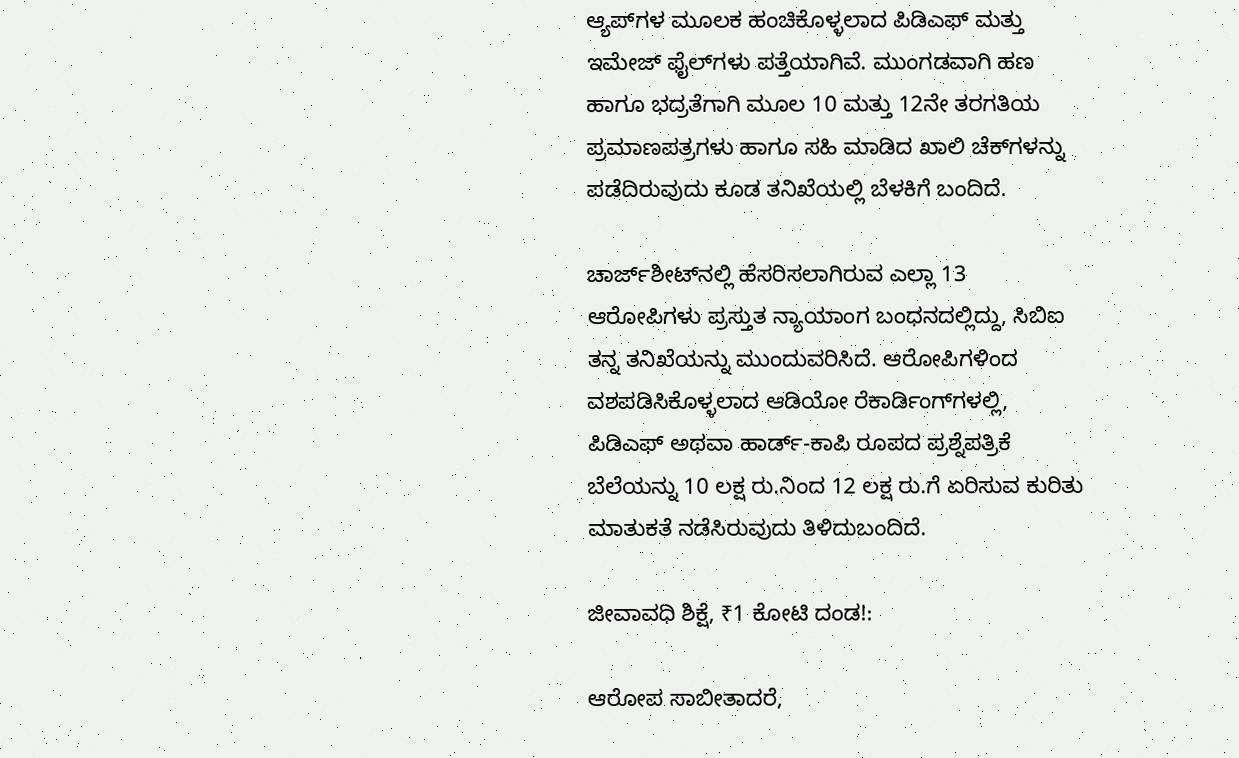ಆ್ಯಪ್‌ಗಳ ಮೂಲಕ ಹಂಚಿಕೊಳ್ಳಲಾದ ಪಿಡಿಎಫ್ ಮತ್ತು ಇಮೇಜ್ ಫೈಲ್‌ಗಳು ಪತ್ತೆಯಾಗಿವೆ. ಮುಂಗಡವಾಗಿ ಹಣ ಹಾಗೂ ಭದ್ರತೆಗಾಗಿ ಮೂಲ 10 ಮತ್ತು 12ನೇ ತರಗತಿಯ ಪ್ರಮಾಣಪತ್ರಗಳು ಹಾಗೂ ಸಹಿ ಮಾಡಿದ ಖಾಲಿ ಚೆಕ್‌ಗಳನ್ನು ಪಡೆದಿರುವುದು ಕೂಡ ತನಿಖೆಯಲ್ಲಿ ಬೆಳಕಿಗೆ ಬಂದಿದೆ.

ಚಾರ್ಜ್‌ಶೀಟ್‌ನಲ್ಲಿ ಹೆಸರಿಸಲಾಗಿರುವ ಎಲ್ಲಾ 13 ಆರೋಪಿಗಳು ಪ್ರಸ್ತುತ ನ್ಯಾಯಾಂಗ ಬಂಧನದಲ್ಲಿದ್ದು, ಸಿಬಿಐ ತನ್ನ ತನಿಖೆಯನ್ನು ಮುಂದುವರಿಸಿದೆ. ಆರೋಪಿಗಳಿಂದ ವಶಪಡಿಸಿಕೊಳ್ಳಲಾದ ಆಡಿಯೋ ರೆಕಾರ್ಡಿಂಗ್‌ಗಳಲ್ಲಿ, ಪಿಡಿಎಫ್ ಅಥವಾ ಹಾರ್ಡ್-ಕಾಪಿ ರೂಪದ ಪ್ರಶ್ನೆಪತ್ರಿಕೆ ಬೆಲೆಯನ್ನು 10 ಲಕ್ಷ ರು.ನಿಂದ 12 ಲಕ್ಷ ರು.ಗೆ ಏರಿಸುವ ಕುರಿತು ಮಾತುಕತೆ ನಡೆಸಿರುವುದು ತಿಳಿದುಬಂದಿದೆ.

ಜೀವಾವಧಿ ಶಿಕ್ಷೆ, ₹1 ಕೋಟಿ ದಂಡ!:

ಆರೋಪ ಸಾಬೀತಾದರೆ,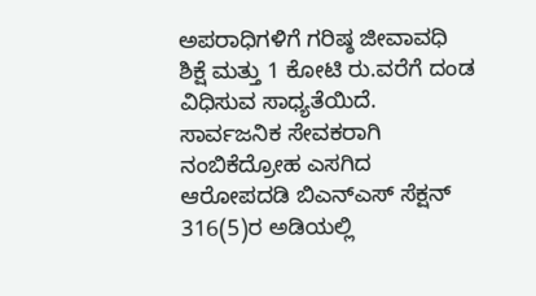ಅಪರಾಧಿಗಳಿಗೆ ಗರಿಷ್ಠ ಜೀವಾವಧಿ ಶಿಕ್ಷೆ ಮತ್ತು 1 ಕೋಟಿ ರು.ವರೆಗೆ ದಂಡ ವಿಧಿಸುವ ಸಾಧ್ಯತೆಯಿದೆ. ಸಾರ್ವಜನಿಕ ಸೇವಕರಾಗಿ ನಂಬಿಕೆದ್ರೋಹ ಎಸಗಿದ ಆರೋಪದಡಿ ಬಿಎನ್‌ಎಸ್‌ ಸೆಕ್ಷನ್ 316(5)ರ ಅಡಿಯಲ್ಲಿ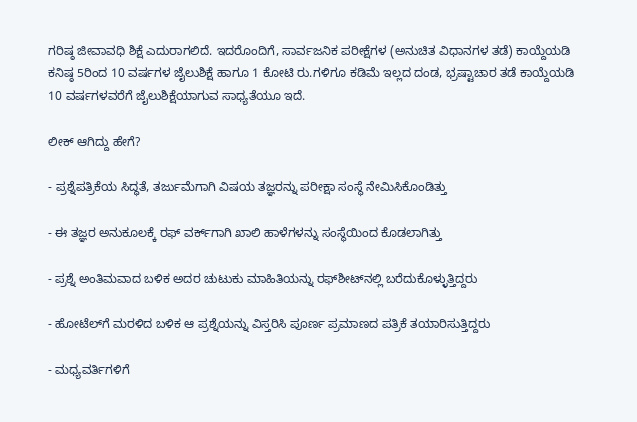ಗರಿಷ್ಠ ಜೀವಾವಧಿ ಶಿಕ್ಷೆ ಎದುರಾಗಲಿದೆ. ಇದರೊಂದಿಗೆ, ಸಾರ್ವಜನಿಕ ಪರೀಕ್ಷೆಗಳ (ಅನುಚಿತ ವಿಧಾನಗಳ ತಡೆ) ಕಾಯ್ದೆಯಡಿ ಕನಿಷ್ಠ 5ರಿಂದ 10 ವರ್ಷಗಳ ಜೈಲುಶಿಕ್ಷೆ ಹಾಗೂ 1 ಕೋಟಿ ರು.ಗಳಿಗೂ ಕಡಿಮೆ ಇಲ್ಲದ ದಂಡ, ಭ್ರಷ್ಟಾಚಾರ ತಡೆ ಕಾಯ್ದೆಯಡಿ 10 ವರ್ಷಗಳವರೆಗೆ ಜೈಲುಶಿಕ್ಷೆಯಾಗುವ ಸಾಧ್ಯತೆಯೂ ಇದೆ.

ಲೀಕ್‌ ಆಗಿದ್ದು ಹೇಗೆ?

- ಪ್ರಶ್ನೆಪತ್ರಿಕೆಯ ಸಿದ್ಧತೆ, ತರ್ಜುಮೆಗಾಗಿ ವಿಷಯ ತಜ್ಞರನ್ನು ಪರೀಕ್ಷಾ ಸಂಸ್ಥೆ ನೇಮಿಸಿಕೊಂಡಿತ್ತು

- ಈ ತಜ್ಞರ ಅನುಕೂಲಕ್ಕೆ ರಫ್‌ ವರ್ಕ್‌ಗಾಗಿ ಖಾಲಿ ಹಾಳೆಗಳನ್ನು ಸಂಸ್ಥೆಯಿಂದ ಕೊಡಲಾಗಿತ್ತು

- ಪ್ರಶ್ನೆ ಅಂತಿಮವಾದ ಬಳಿಕ ಅದರ ಚುಟುಕು ಮಾಹಿತಿಯನ್ನು ರಫ್‌ಶೀಟ್‌ನಲ್ಲಿ ಬರೆದುಕೊಳ್ಳುತ್ತಿದ್ದರು

- ಹೋಟೆಲ್‌ಗೆ ಮರಳಿದ ಬಳಿಕ ಆ ಪ್ರಶ್ನೆಯನ್ನು ವಿಸ್ತರಿಸಿ ಪೂರ್ಣ ಪ್ರಮಾಣದ ಪತ್ರಿಕೆ ತಯಾರಿಸುತ್ತಿದ್ದರು

- ಮಧ್ಯವರ್ತಿಗಳಿಗೆ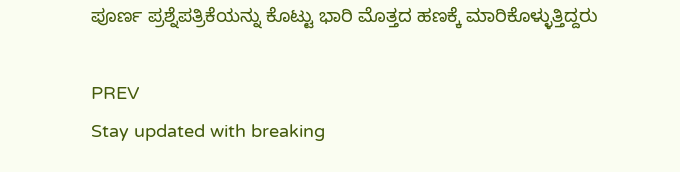ಪೂರ್ಣ ಪ್ರಶ್ನೆಪತ್ರಿಕೆಯನ್ನು ಕೊಟ್ಟು ಭಾರಿ ಮೊತ್ತದ ಹಣಕ್ಕೆ ಮಾರಿಕೊಳ್ಳುತ್ತಿದ್ದರು

PREV
Stay updated with breaking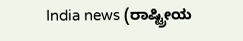India news (ರಾಷ್ಟ್ರೀಯ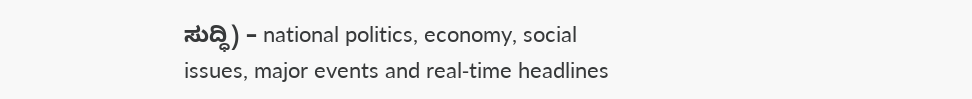ಸುದ್ಧಿ) – national politics, economy, social issues, major events and real‑time headlines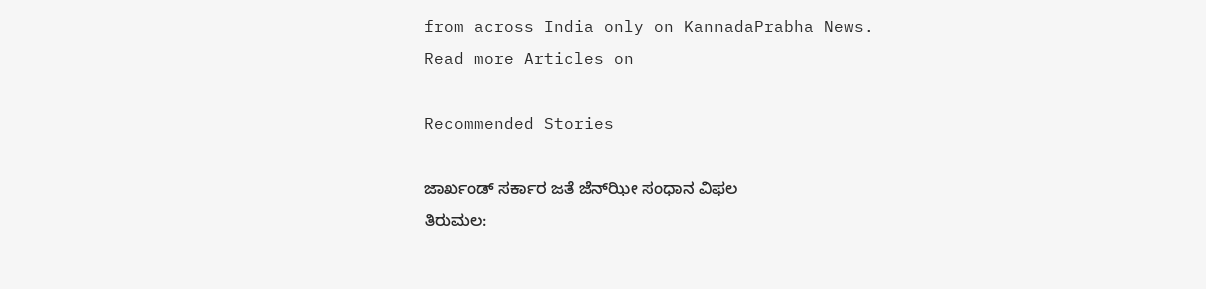from across India only on KannadaPrabha News.
Read more Articles on

Recommended Stories

ಜಾರ್ಖಂಡ್‌ ಸರ್ಕಾರ ಜತೆ ಜೆನ್‌ಝೀ ಸಂಧಾನ ವಿಫಲ
ತಿರುಮಲ: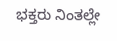ಭಕ್ತರು ನಿಂತಲ್ಲೇ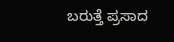ಬರುತ್ತೆ ಪ್ರಸಾದ